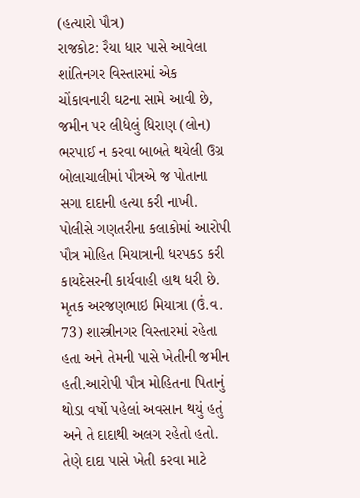(હત્યારો પૌત્ર)
રાજકોટ: રૈયા ધાર પાસે આવેલા શાંતિનગર વિસ્તારમાં એક ચોંકાવનારી ઘટના સામે આવી છે, જમીન પર લીધેલું ધિરાણ (લોન) ભરપાઈ ન કરવા બાબતે થયેલી ઉગ્ર બોલાચાલીમાં પૌત્રએ જ પોતાના સગા દાદાની હત્યા કરી નાખી. પોલીસે ગણતરીના કલાકોમાં આરોપી પૌત્ર મોહિત મિયાત્રાની ધરપકડ કરી કાયદેસરની કાર્યવાહી હાથ ધરી છે.
મૃતક અરજણભાઇ મિયાત્રા (ઉં.વ. 73) શાસ્ત્રીનગર વિસ્તારમાં રહેતા હતા અને તેમની પાસે ખેતીની જમીન હતી.આરોપી પૌત્ર મોહિતના પિતાનું થોડા વર્ષો પહેલાં અવસાન થયું હતું અને તે દાદાથી અલગ રહેતો હતો. તેણે દાદા પાસે ખેતી કરવા માટે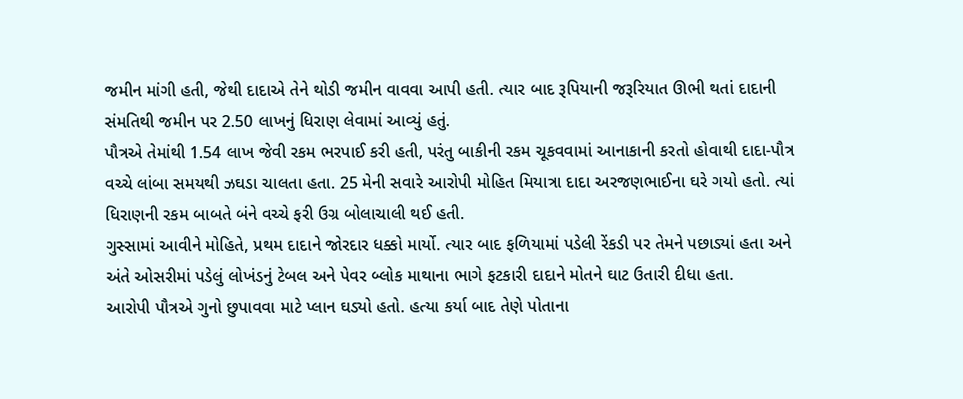જમીન માંગી હતી, જેથી દાદાએ તેને થોડી જમીન વાવવા આપી હતી. ત્યાર બાદ રૂપિયાની જરૂરિયાત ઊભી થતાં દાદાની સંમતિથી જમીન પર 2.50 લાખનું ધિરાણ લેવામાં આવ્યું હતું.
પૌત્રએ તેમાંથી 1.54 લાખ જેવી રકમ ભરપાઈ કરી હતી, પરંતુ બાકીની રકમ ચૂકવવામાં આનાકાની કરતો હોવાથી દાદા-પૌત્ર વચ્ચે લાંબા સમયથી ઝઘડા ચાલતા હતા. 25 મેની સવારે આરોપી મોહિત મિયાત્રા દાદા અરજણભાઈના ઘરે ગયો હતો. ત્યાં ધિરાણની રકમ બાબતે બંને વચ્ચે ફરી ઉગ્ર બોલાચાલી થઈ હતી.
ગુસ્સામાં આવીને મોહિતે, પ્રથમ દાદાને જોરદાર ધક્કો માર્યો. ત્યાર બાદ ફળિયામાં પડેલી રેંકડી પર તેમને પછાડ્યાં હતા અને અંતે ઓસરીમાં પડેલું લોખંડનું ટેબલ અને પેવર બ્લોક માથાના ભાગે ફટકારી દાદાને મોતને ઘાટ ઉતારી દીધા હતા.
આરોપી પૌત્રએ ગુનો છુપાવવા માટે પ્લાન ઘડ્યો હતો. હત્યા કર્યા બાદ તેણે પોતાના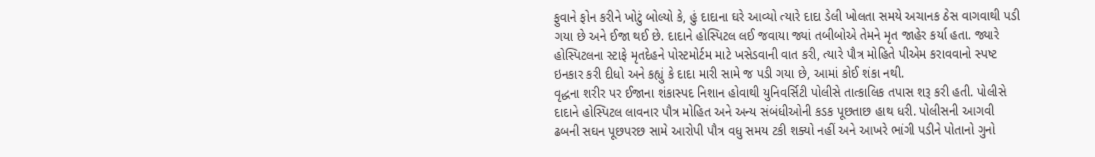ફુવાને ફોન કરીને ખોટું બોલ્યો કે, હું દાદાના ઘરે આવ્યો ત્યારે દાદા ડેલી ખોલતા સમયે અચાનક ઠેસ વાગવાથી પડી ગયા છે અને ઈજા થઈ છે. દાદાને હોસ્પિટલ લઈ જવાયા જ્યાં તબીબોએ તેમને મૃત જાહેર કર્યા હતા. જ્યારે હોસ્પિટલના સ્ટાફે મૃતદેહને પોસ્ટમોર્ટમ માટે ખસેડવાની વાત કરી, ત્યારે પૌત્ર મોહિતે પીએમ કરાવવાનો સ્પષ્ટ ઇનકાર કરી દીધો અને કહ્યું કે દાદા મારી સામે જ પડી ગયા છે, આમાં કોઈ શંકા નથી.
વૃદ્ધના શરીર પર ઈજાના શંકાસ્પદ નિશાન હોવાથી યુનિવર્સિટી પોલીસે તાત્કાલિક તપાસ શરૂ કરી હતી. પોલીસે દાદાને હોસ્પિટલ લાવનાર પૌત્ર મોહિત અને અન્ય સંબંધીઓની કડક પૂછતાછ હાથ ધરી. પોલીસની આગવી ઢબની સઘન પૂછપરછ સામે આરોપી પૌત્ર વધુ સમય ટકી શક્યો નહીં અને આખરે ભાંગી પડીને પોતાનો ગુનો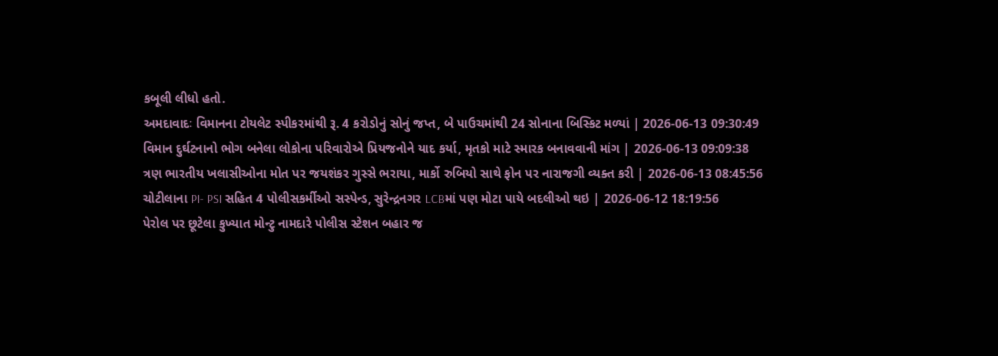કબૂલી લીધો હતો.
અમદાવાદઃ વિમાનના ટોયલેટ સ્પીકરમાંથી રૂ. 4 કરોડોનું સોનું જપ્ત, બે પાઉચમાંથી 24 સોનાના બિસ્કિટ મળ્યાં | 2026-06-13 09:30:49
વિમાન દુર્ઘટનાનો ભોગ બનેલા લોકોના પરિવારોએ પ્રિયજનોને યાદ કર્યા, મૃતકો માટે સ્મારક બનાવવાની માંગ | 2026-06-13 09:09:38
ત્રણ ભારતીય ખલાસીઓના મોત પર જયશંકર ગુસ્સે ભરાયા, માર્કો રુબિયો સાથે ફોન પર નારાજગી વ્યક્ત કરી | 2026-06-13 08:45:56
ચોટીલાના PI- PSI સહિત 4 પોલીસકર્મીઓ સસ્પેન્ડ, સુરેન્દ્રનગર LCBમાં પણ મોટા પાયે બદલીઓ થઇ | 2026-06-12 18:19:56
પેરોલ પર છૂટેલા કુખ્યાત મોન્ટુ નામદારે પોલીસ સ્ટેશન બહાર જ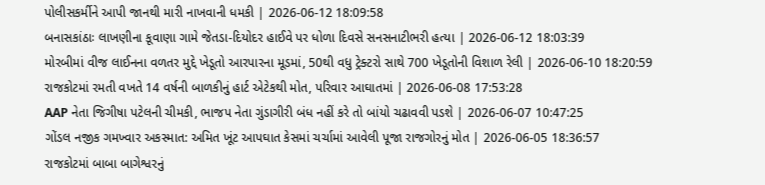પોલીસકર્મીને આપી જાનથી મારી નાખવાની ધમકી | 2026-06-12 18:09:58
બનાસકાંઠાઃ લાખણીના કૂવાણા ગામે જેતડા-દિયોદર હાઈવે પર ધોળા દિવસે સનસનાટીભરી હત્યા | 2026-06-12 18:03:39
મોરબીમાં વીજ લાઈનના વળતર મુદ્દે ખેડૂતો આરપારના મૂડમાં, 50થી વધુ ટ્રેક્ટરો સાથે 700 ખેડૂતોની વિશાળ રેલી | 2026-06-10 18:20:59
રાજકોટમાં રમતી વખતે 14 વર્ષની બાળકીનું હાર્ટ એટેકથી મોત, પરિવાર આઘાતમાં | 2026-06-08 17:53:28
AAP નેતા જિગીષા પટેલની ચીમકી, ભાજપ નેતા ગુંડાગીરી બંધ નહીં કરે તો બાંયો ચઢાવવી પડશે | 2026-06-07 10:47:25
ગોંડલ નજીક ગમખ્વાર અકસ્માત: અમિત ખૂંટ આપઘાત કેસમાં ચર્ચામાં આવેલી પૂજા રાજગોરનું મોત | 2026-06-05 18:36:57
રાજકોટમાં બાબા બાગેશ્વરનું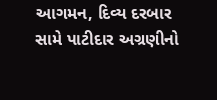આગમન, દિવ્ય દરબાર સામે પાટીદાર અગ્રણીનો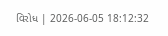વિરોધ | 2026-06-05 18:12:32